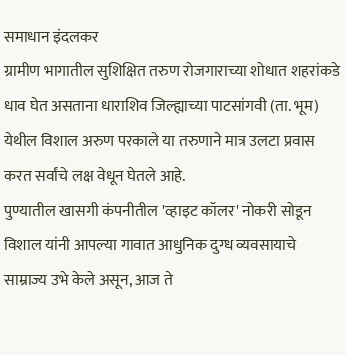समाधान इंदलकर
ग्रामीण भागातील सुशिक्षित तरुण रोजगाराच्या शोधात शहरांकडे धाव घेत असताना धाराशिव जिल्ह्याच्या पाटसांगवी (ता. भूम) येथील विशाल अरुण परकाले या तरुणाने मात्र उलटा प्रवास करत सर्वांचे लक्ष वेधून घेतले आहे.
पुण्यातील खासगी कंपनीतील 'व्हाइट कॉलर' नोकरी सोडून विशाल यांनी आपल्या गावात आधुनिक दुग्ध व्यवसायाचे साम्राज्य उभे केले असून, आज ते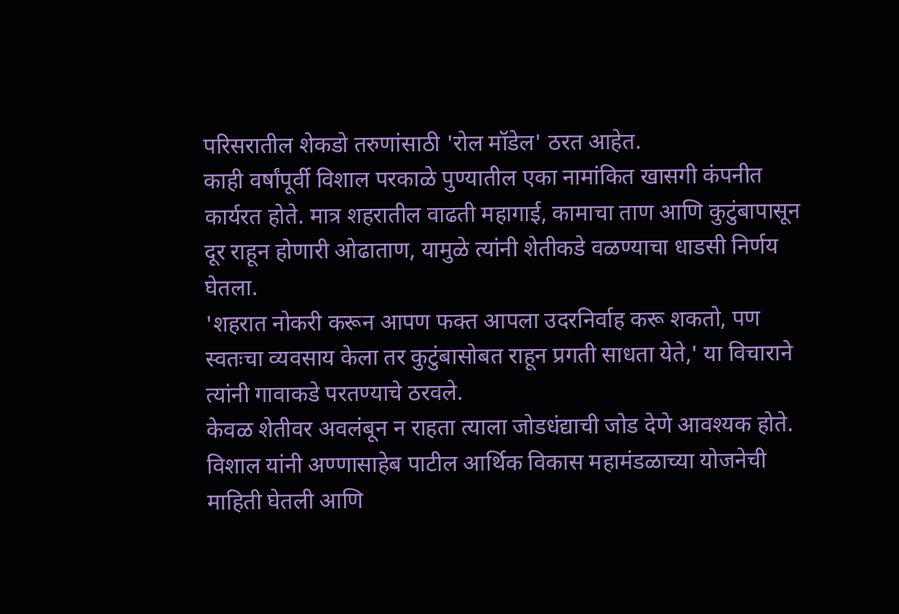परिसरातील शेकडो तरुणांसाठी 'रोल मॉडेल' ठरत आहेत.
काही वर्षांपूर्वी विशाल परकाळे पुण्यातील एका नामांकित खासगी कंपनीत कार्यरत होते. मात्र शहरातील वाढती महागाई, कामाचा ताण आणि कुटुंबापासून दूर राहून होणारी ओढाताण, यामुळे त्यांनी शेतीकडे वळण्याचा धाडसी निर्णय घेतला.
'शहरात नोकरी करून आपण फक्त आपला उदरनिर्वाह करू शकतो, पण स्वतःचा व्यवसाय केला तर कुटुंबासोबत राहून प्रगती साधता येते,' या विचाराने त्यांनी गावाकडे परतण्याचे ठरवले.
केवळ शेतीवर अवलंबून न राहता त्याला जोडधंद्याची जोड देणे आवश्यक होते. विशाल यांनी अण्णासाहेब पाटील आर्थिक विकास महामंडळाच्या योजनेची माहिती घेतली आणि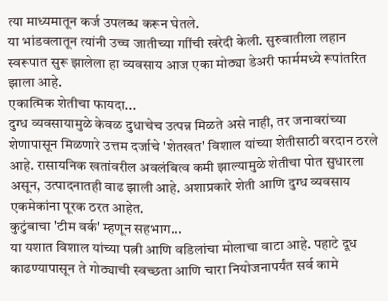त्या माध्यमातून कर्ज उपलब्ध करून घेतले.
या भांडवलातून त्यांनी उच्च जातीच्या गाींची खरेदी केली. सुरुवातीला लहान स्वरूपात सुरू झालेला हा व्यवसाय आज एका मोठ्या डेअरी फार्ममध्ये रूपांतरित झाला आहे.
एकात्मिक शेतीचा फायदा...
दुग्ध व्यवसायामुळे केवळ दुधाचेच उत्पन्न मिळते असे नाही, तर जनावरांच्या शेणापासून मिळणारे उत्तम दर्जाचे 'शेतखत' विशाल यांच्या शेतीसाठी वरदान ठरले आहे. रासायनिक खतांवरील अवलंबित्व कमी झाल्यामुळे शेतीचा पोत सुधारला असून, उत्पादनातही वाढ झाली आहे. अशाप्रकारे शेती आणि दुग्ध व्यवसाय एकमेकांना पूरक ठरत आहेत.
कुटुंबाचा 'टीम वर्क' म्हणून सहभाग...
या यशात विशाल यांच्या पत्नी आणि वडिलांचा मोलाचा वाटा आहे. पहाटे दूध काढण्यापासून ते गोठ्याची स्वच्छता आणि चारा नियोजनापर्यंत सर्व कामे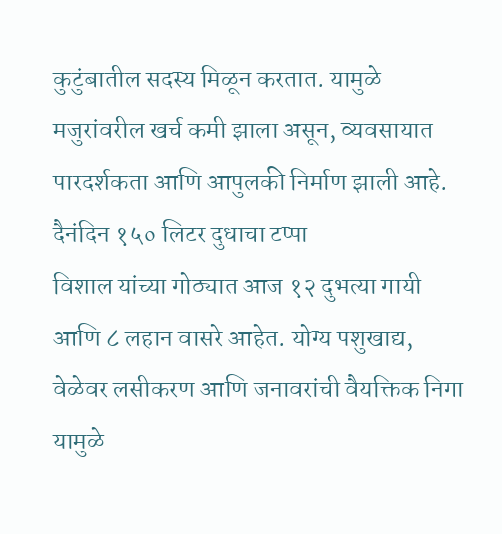कुटुंबातील सदस्य मिळून करतात. यामुळे मजुरांवरील खर्च कमी झाला असून, व्यवसायात पारदर्शकता आणि आपुलकी निर्माण झाली आहे.
दैनंदिन १५० लिटर दुधाचा टप्पा
विशाल यांच्या गोठ्यात आज १२ दुभत्या गायी आणि ८ लहान वासरे आहेत. योग्य पशुखाद्य, वेळेवर लसीकरण आणि जनावरांची वैयक्तिक निगा यामुळे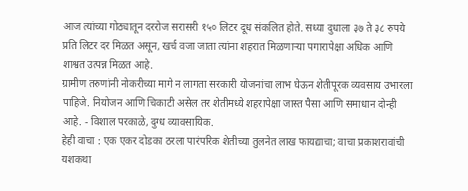आज त्यांच्या गोठ्यातून दररोज सरासरी १५० लिटर दूध संकलित होते. सध्या दुधाला ३७ ते ३८ रुपये प्रति लिटर दर मिळत असून, खर्च वजा जाता त्यांना शहरात मिळणाऱ्या पगारापेक्षा अधिक आणि शाश्वत उत्पन्न मिळत आहे.
ग्रामीण तरुणांनी नोकरीच्या मागे न लागता सरकारी योजनांचा लाभ घेऊन शेतीपूरक व्यवसाय उभारला पाहिजे. नियोजन आणि चिकाटी असेल तर शेतीमध्ये शहरापेक्षा जास्त पैसा आणि समाधान दोन्ही आहे. - विशाल परकाळे, दुग्ध व्यावसायिक.
हेही वाचा : एक एकर दोडका ठरला पारंपरिक शेतीच्या तुलनेत लाख फायद्याचा; वाचा प्रकाशरावांची यशकथा